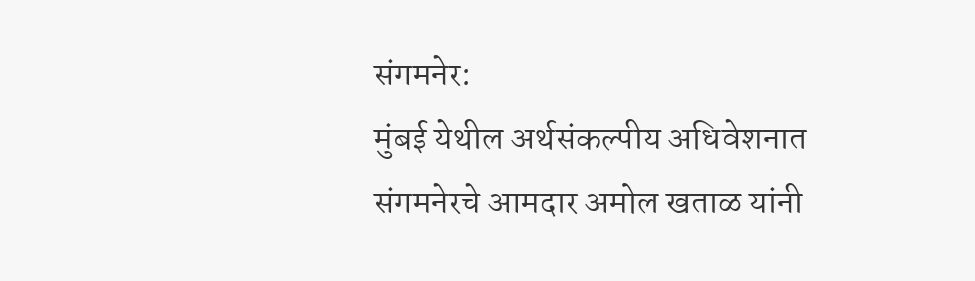संगमनेर:
मुंबई येथील अर्थसंकल्पीय अधिवेशनात संगमनेरचे आमदार अमोल खताळ यांनी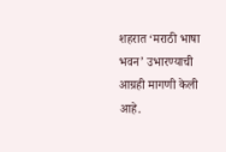शहरात ‘मराठी भाषा भवन’ उभारण्याची आग्रही मागणी केली आहे.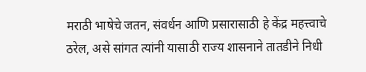मराठी भाषेचे जतन, संवर्धन आणि प्रसारासाठी हे केंद्र महत्त्वाचे ठरेल, असे सांगत त्यांनी यासाठी राज्य शासनाने तातडीने निधी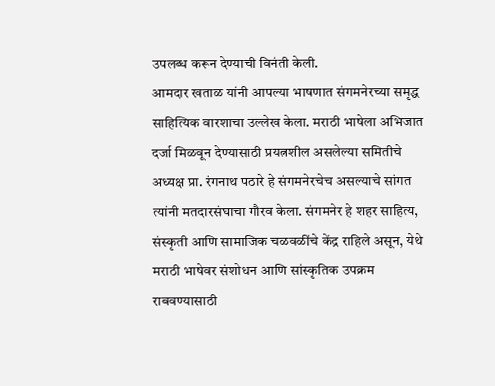उपलब्ध करून देण्याची विनंती केली.
आमदार खताळ यांनी आपल्या भाषणात संगमनेरच्या समृद्ध साहित्यिक वारशाचा उल्लेख केला. मराठी भाषेला अभिजात दर्जा मिळवून देण्यासाठी प्रयत्नशील असलेल्या समितीचे अध्यक्ष प्रा. रंगनाथ पठारे हे संगमनेरचेच असल्याचे सांगत त्यांनी मतदारसंघाचा गौरव केला. संगमनेर हे शहर साहित्य, संस्कृती आणि सामाजिक चळवळींचे केंद्र राहिले असून, येथे मराठी भाषेवर संशोधन आणि सांस्कृतिक उपक्रम राबवण्यासाठी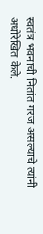स्वतंत्र भवनाची नितांत गरज असल्याचे त्यांनी अधोरेखित केले.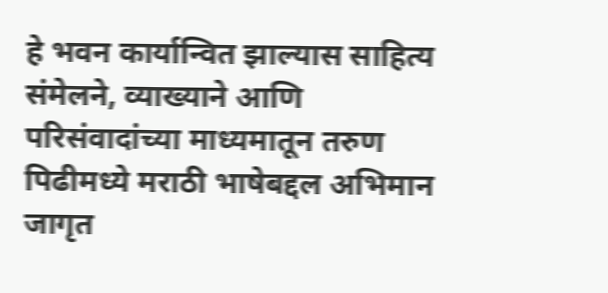हे भवन कार्यान्वित झाल्यास साहित्य संमेलने, व्याख्याने आणि परिसंवादांच्या माध्यमातून तरुण पिढीमध्ये मराठी भाषेबद्दल अभिमान जागृत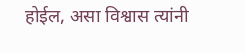होईल, असा विश्वास त्यांनी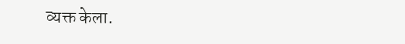व्यक्त केला.